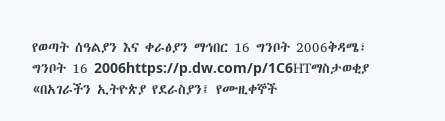የወጣት ሰዓልያን እና ቀራፅያን ማኅበር 16 ግንቦት 2006ቅዳሜ፣ ግንቦት 16 2006https://p.dw.com/p/1C6HTማስታወቂያ «በአገራችን ኢትዮጵያ የደራስያን፤ የሙዚቀኞች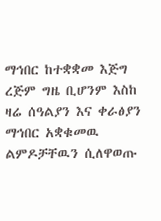ማኅበር ከተቋቋመ እጅግ ረጅም ግዜ ቢሆንም እስከ ዛሬ ሰዓልያን እና ቀራፅያን ማኅበር አቋቁመዉ ልምዶቻቸዉን ሲለዋወጡ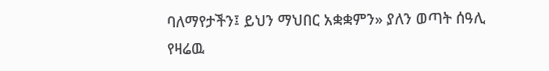ባለማየታችን፤ ይህን ማህበር አቋቋምን» ያለን ወጣት ሰዓሊ የዛሬዉ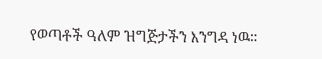የወጣቶች ዓለም ዝግጅታችን እንግዳ ነዉ።